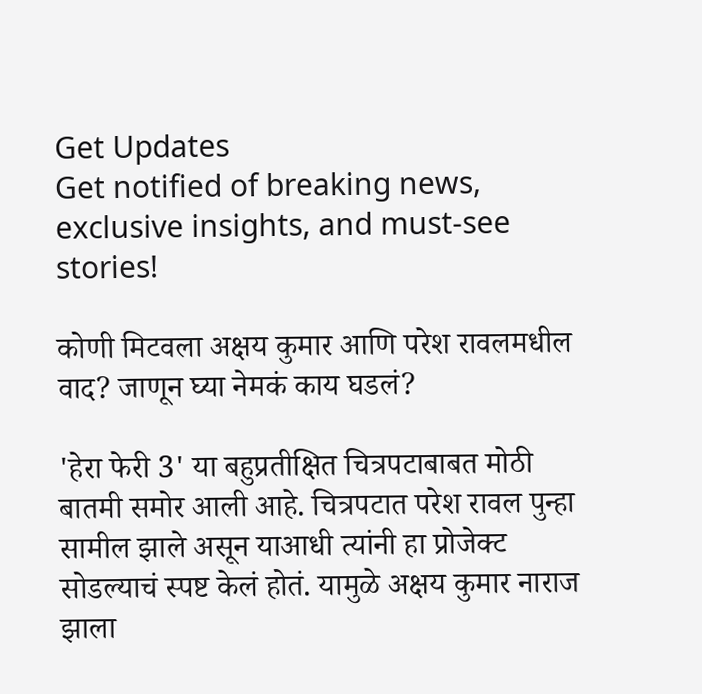Get Updates
Get notified of breaking news, exclusive insights, and must-see stories!

कोणी मिटवला अक्षय कुमार आणि परेश रावलमधील वाद? जाणून घ्या नेमकं काय घडलं?

'हेरा फेरी 3' या बहुप्रतीक्षित चित्रपटाबाबत मोठी बातमी समोर आली आहे. चित्रपटात परेश रावल पुन्हा सामील झाले असून याआधी त्यांनी हा प्रोजेक्ट सोडल्याचं स्पष्ट केलं होतं. यामुळे अक्षय कुमार नाराज झाला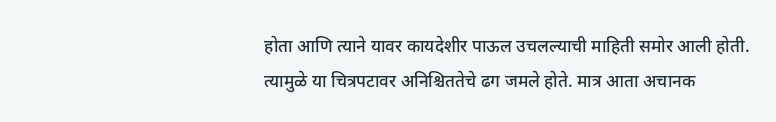होता आणि त्याने यावर कायदेशीर पाऊल उचलल्याची माहिती समोर आली होती. त्यामुळे या चित्रपटावर अनिश्चिततेचे ढग जमले होते. मात्र आता अचानक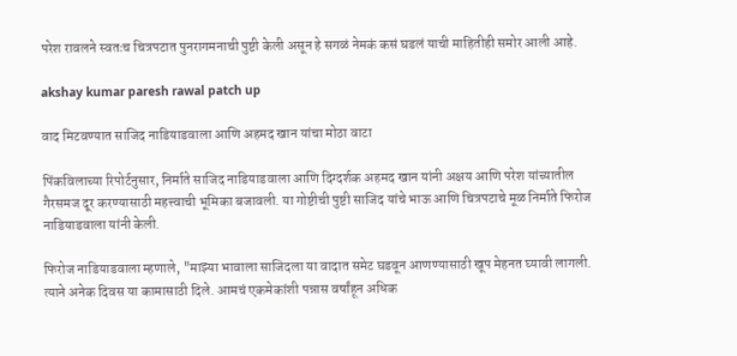परेश रावलने स्वतःच चित्रपटात पुनरागमनाची पुष्टी केली असून हे सगळं नेमकं कसं घडलं याची माहितीही समोर आली आहे.

akshay kumar paresh rawal patch up

वाद मिटवण्यात साजिद नाडियाडवाला आणि अहमद खान यांचा मोठा वाटा

पिंकविलाच्या रिपोर्टनुसार, निर्माते साजिद नाडियाडवाला आणि दिग्दर्शक अहमद खान यांनी अक्षय आणि परेश यांच्यातील गैरसमज दूर करण्यासाठी महत्त्वाची भूमिका बजावली. या गोष्टीची पुष्टी साजिद यांचे भाऊ आणि चित्रपटाचे मूळ निर्माते फिरोज नाडियाडवाला यांनी केली.

फिरोज नाडियाडवाला म्हणाले, "माझ्या भावाला साजिदला या वादात समेट घडवून आणण्यासाठी खूप मेहनत घ्यावी लागली. त्याने अनेक दिवस या कामासाठी दिले. आमचं एकमेकांशी पन्नास वर्षांहून अधिक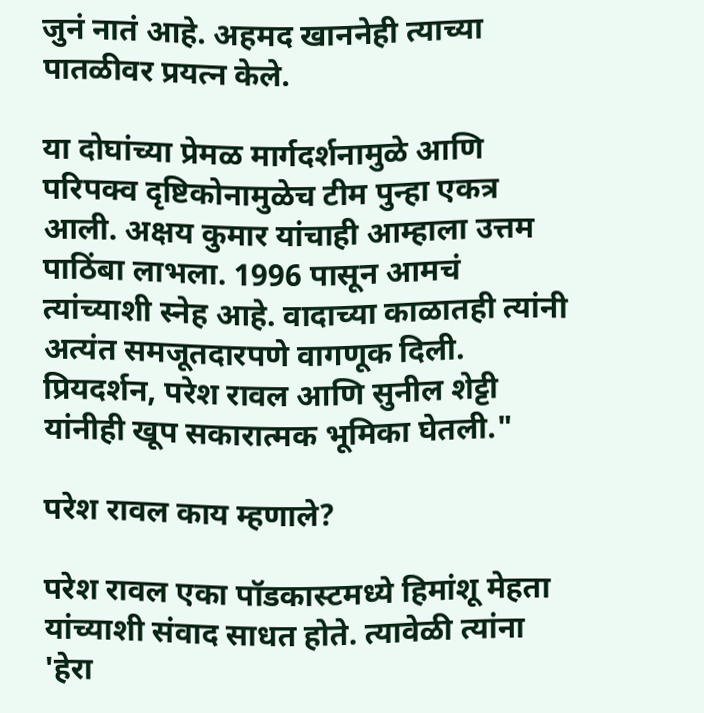जुनं नातं आहे. अहमद खाननेही त्याच्या पातळीवर प्रयत्न केले.

या दोघांच्या प्रेमळ मार्गदर्शनामुळे आणि परिपक्व दृष्टिकोनामुळेच टीम पुन्हा एकत्र आली. अक्षय कुमार यांचाही आम्हाला उत्तम पाठिंबा लाभला. 1996 पासून आमचं त्यांच्याशी स्नेह आहे. वादाच्या काळातही त्यांनी अत्यंत समजूतदारपणे वागणूक दिली. प्रियदर्शन, परेश रावल आणि सुनील शेट्टी यांनीही खूप सकारात्मक भूमिका घेतली."

परेश रावल काय म्हणाले?

परेश रावल एका पॉडकास्टमध्ये हिमांशू मेहता यांच्याशी संवाद साधत होते. त्यावेळी त्यांना 'हेरा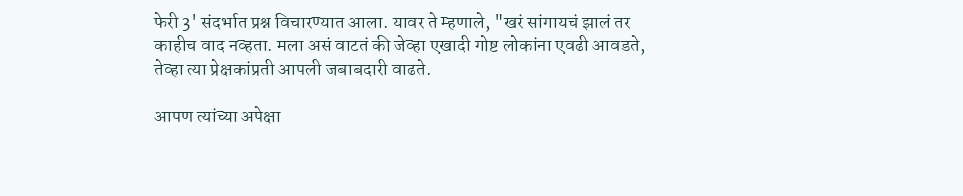फेरी 3' संदर्भात प्रश्न विचारण्यात आला. यावर ते म्हणाले, "खरं सांगायचं झालं तर काहीच वाद नव्हता. मला असं वाटतं की जेव्हा एखादी गोष्ट लोकांना एवढी आवडते, तेव्हा त्या प्रेक्षकांप्रती आपली जबाबदारी वाढते.

आपण त्यांच्या अपेक्षा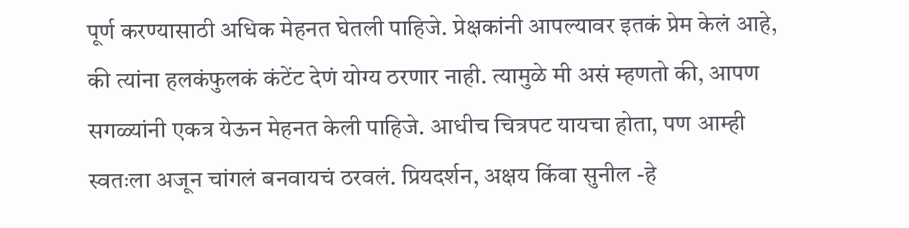पूर्ण करण्यासाठी अधिक मेहनत घेतली पाहिजे. प्रेक्षकांनी आपल्यावर इतकं प्रेम केलं आहे, की त्यांना हलकंफुलकं कंटेंट देणं योग्य ठरणार नाही. त्यामुळे मी असं म्हणतो की, आपण सगळ्यांनी एकत्र येऊन मेहनत केली पाहिजे. आधीच चित्रपट यायचा होता, पण आम्ही स्वतःला अजून चांगलं बनवायचं ठरवलं. प्रियदर्शन, अक्षय किंवा सुनील -हे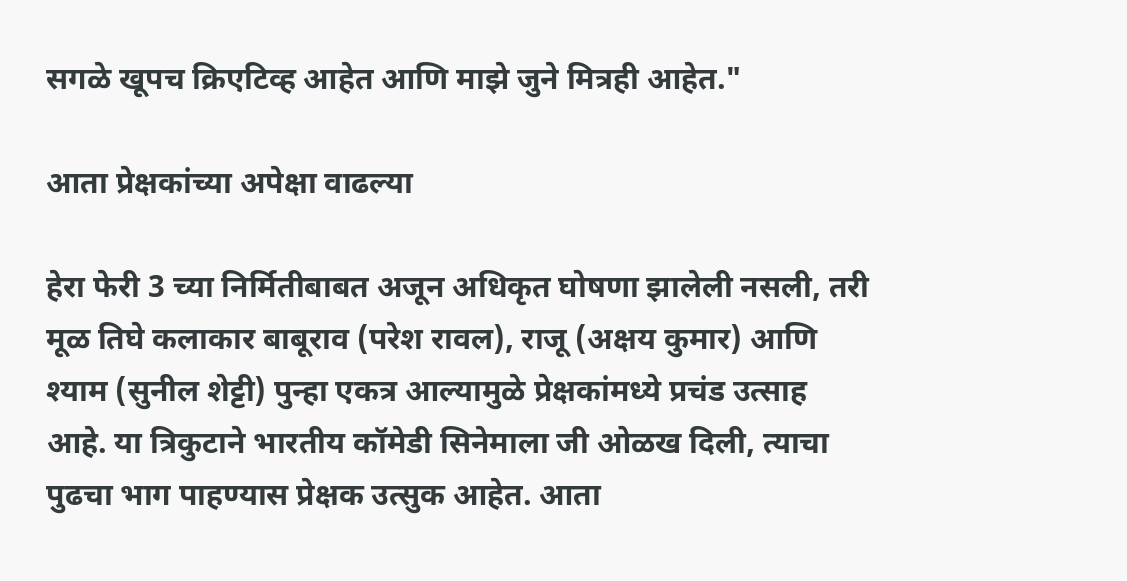सगळे खूपच क्रिएटिव्ह आहेत आणि माझे जुने मित्रही आहेत."

आता प्रेक्षकांच्या अपेक्षा वाढल्या

हेरा फेरी 3 च्या निर्मितीबाबत अजून अधिकृत घोषणा झालेली नसली, तरी मूळ तिघे कलाकार बाबूराव (परेश रावल), राजू (अक्षय कुमार) आणि श्याम (सुनील शेट्टी) पुन्हा एकत्र आल्यामुळे प्रेक्षकांमध्ये प्रचंड उत्साह आहे. या त्रिकुटाने भारतीय कॉमेडी सिनेमाला जी ओळख दिली, त्याचा पुढचा भाग पाहण्यास प्रेक्षक उत्सुक आहेत. आता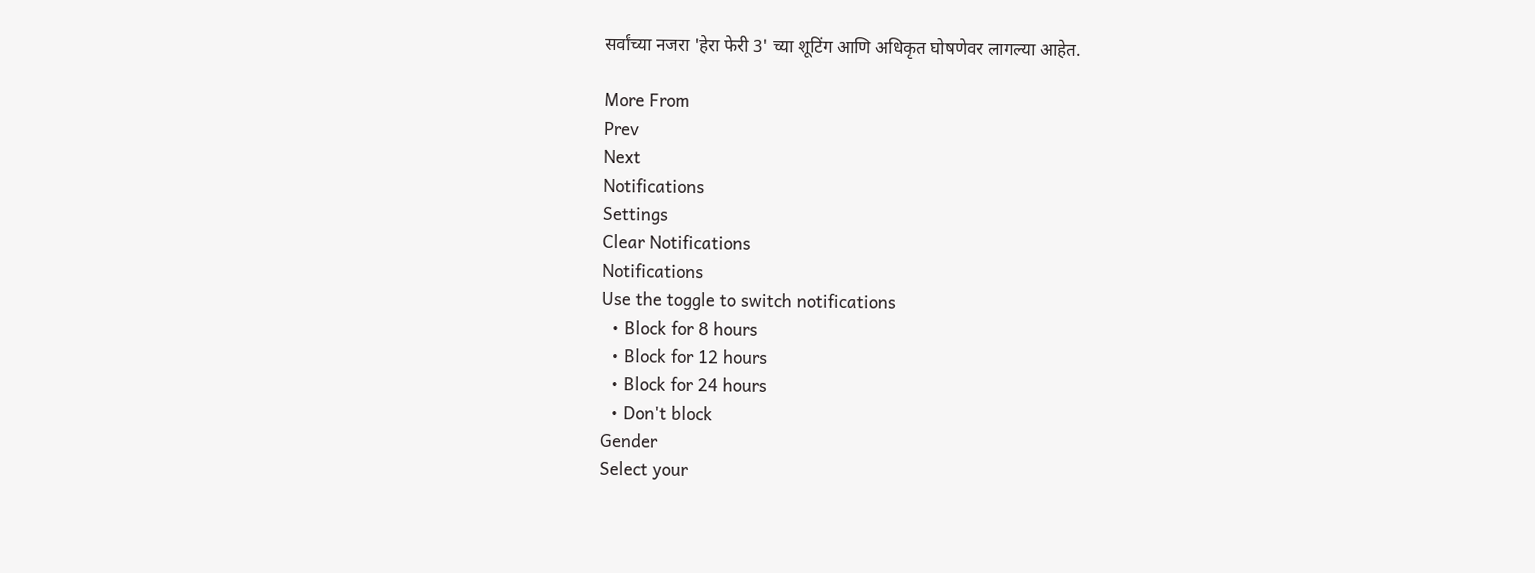सर्वांच्या नजरा 'हेरा फेरी 3' च्या शूटिंग आणि अधिकृत घोषणेवर लागल्या आहेत.

More From
Prev
Next
Notifications
Settings
Clear Notifications
Notifications
Use the toggle to switch notifications
  • Block for 8 hours
  • Block for 12 hours
  • Block for 24 hours
  • Don't block
Gender
Select your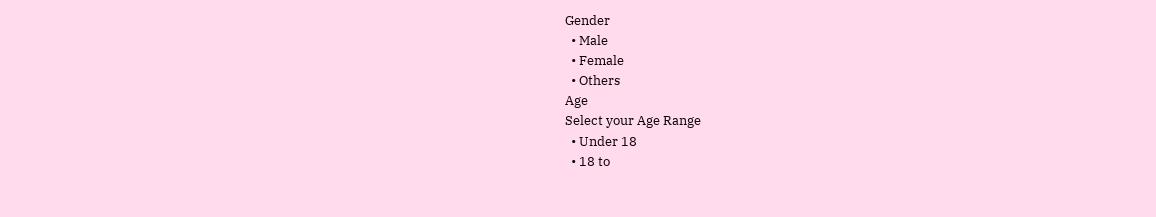Gender
  • Male
  • Female
  • Others
Age
Select your Age Range
  • Under 18
  • 18 to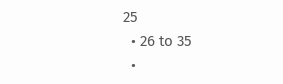25
  • 26 to 35
  •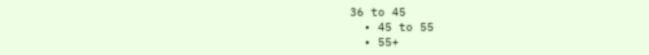36 to 45
  • 45 to 55
  • 55+